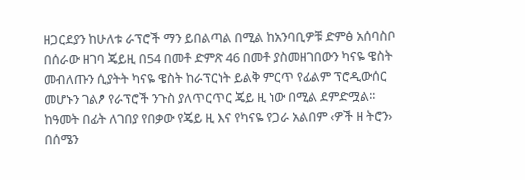ዘጋርደያን ከሁለቱ ራፕሮች ማን ይበልጣል በሚል ከአንባቢዎቹ ድምፅ አሰባስቦ በሰራው ዘገባ ጄይዚ በ54 በመቶ ድምጽ 46 በመቶ ያስመዘገበውን ካናዬ ዌስት መብለጡን ሲያትት ካናዬ ዌስት ከራፕርነት ይልቅ ምርጥ የፊልም ፕሮዲውሰር መሆኑን ገልፆ የራፕሮች ንጉስ ያለጥርጥር ጄይ ዚ ነው በሚል ደምድሟል፡፡ከዓመት በፊት ለገበያ የበቃው የጄይ ዚ እና የካናዬ የጋራ አልበም ‹ዎች ዘ ትሮን› በሰሜን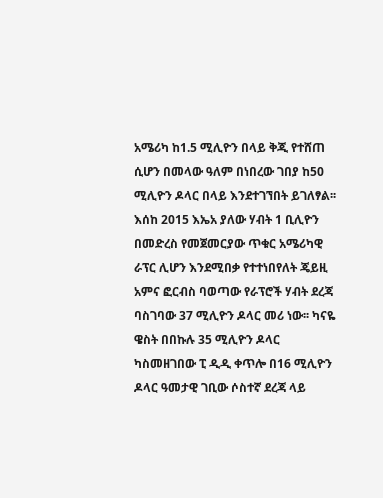አሜሪካ ከ1.5 ሚሊዮን በላይ ቅጂ የተሸጠ ሲሆን በመላው ዓለም በነበረው ገበያ ከ50 ሚሊዮን ዶላር በላይ እንደተገኘበት ይገለፃል፡፡
እሰከ 2015 እኤአ ያለው ሃብት 1 ቢሊዮን በመድረስ የመጀመርያው ጥቁር አሜሪካዊ ራፕር ሊሆን እንደሚበቃ የተተነበየለት ጄይዚ አምና ፎርብስ ባወጣው የራፕሮች ሃብት ደረጃ ባስገባው 37 ሚሊዮን ዶላር መሪ ነው፡፡ ካናዬ ዌስት በበኩሉ 35 ሚሊዮን ዶላር ካስመዘገበው ፒ ዲዲ ቀጥሎ በ16 ሚሊዮን ዶላር ዓመታዊ ገቢው ሶስተኛ ደረጃ ላይ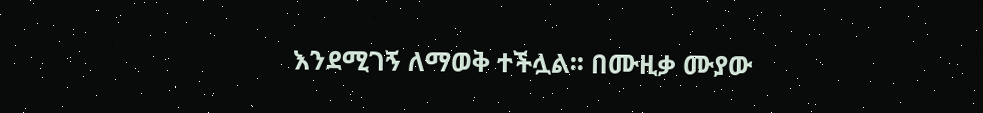እንደሚገኝ ለማወቅ ተችሏል፡፡ በሙዚቃ ሙያው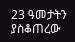23 ዓመታትን ያስቆጠረው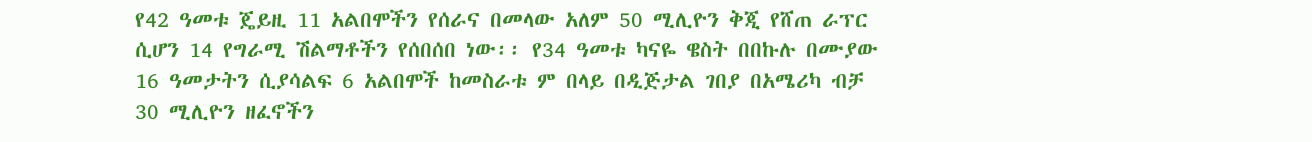የ42 ዓመቱ ጄይዚ 11 አልበሞችን የሰራና በመላው አለም 50 ሚሊዮን ቅጂ የሸጠ ራፕር ሲሆን 14 የግራሚ ሽልማቶችን የሰበሰበ ነው፡፡ የ34 ዓመቱ ካናዬ ዌስት በበኩሉ በሙያው 16 ዓመታትን ሲያሳልፍ 6 አልበሞች ከመስራቱ ም በላይ በዲጅታል ገበያ በአሜሪካ ብቻ 30 ሚሊዮን ዘፈኖችን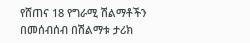የሸጠና 18 የግራሚ ሽልማቶችን በመሰብሰብ በሽልማቱ ታሪክ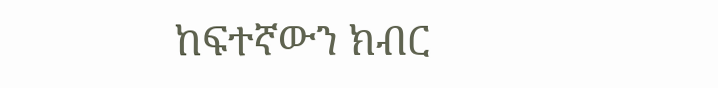ከፍተኛውን ክብር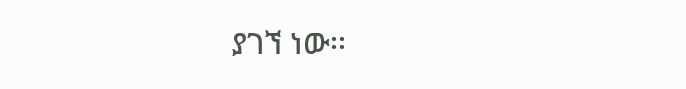ያገኘ ነው፡፡